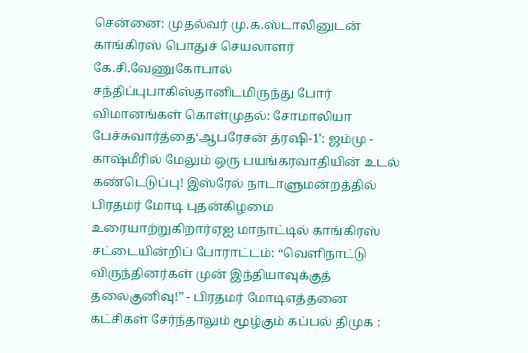சென்னை: முதல்வர் மு.க.ஸ்டாலினுடன் காங்கிரஸ் பொதுச் செயலாளர் கே.சி.வேணுகோபால் சந்திப்புபாகிஸ்தானிடமிருந்து போர் விமானங்கள் கொள்முதல்: சோமாலியா பேச்சுவார்த்தை‘ஆபரேசன் த்ரஷி-1’: ஜம்மு - காஷ்மீரில் மேலும் ஒரு பயங்கரவாதியின் உடல் கண்டெடுப்பு! இஸ்ரேல் நாடாளுமன்றத்தில் பிரதமர் மோடி புதன்கிழமை உரையாற்றுகிறார்ஏஐ மாநாட்டில் காங்கிரஸ் சட்டையின்றிப் போராட்டம்: “வெளிநாட்டு விருந்தினர்கள் முன் இந்தியாவுக்குத் தலைகுனிவு!” - பிரதமர் மோடிஎத்தனை கட்சிகள் சேர்ந்தாலும் மூழ்கும் கப்பல் திமுக :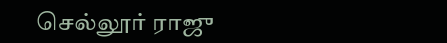செல்லூர் ராஜு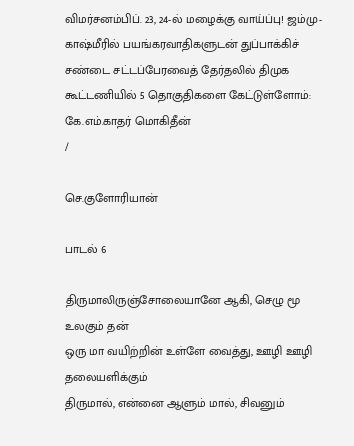விமர்சனம்பிப். 23, 24-ல் மழைக்கு வாய்ப்பு! ஜம்மு-காஷ்மீரில் பயங்கரவாதிகளுடன் துப்பாக்கிச் சண்டை சட்டப்பேரவைத் தேர்தலில் திமுக கூட்டணியில் 5 தொகுதிகளை கேட்டுள்ளோம்: கே.எம்.காதர் மொகிதீன்
/

செ.குளோரியான்

பாடல் 6

திருமாலிருஞ்சோலையானே ஆகி, செழு மூ உலகும் தன்
ஒரு மா வயிற்றின் உள்ளே வைத்து, ஊழி ஊழி தலையளிக்கும்
திருமால், என்னை ஆளும் மால், சிவனும்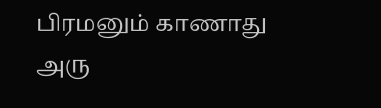பிரமனும் காணாது
அரு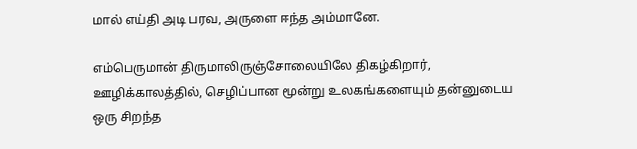மால் எய்தி அடி பரவ, அருளை ஈந்த அம்மானே.

எம்பெருமான் திருமாலிருஞ்சோலையிலே திகழ்கிறார், ஊழிக்காலத்தில், செழிப்பான மூன்று உலகங்களையும் தன்னுடைய ஒரு சிறந்த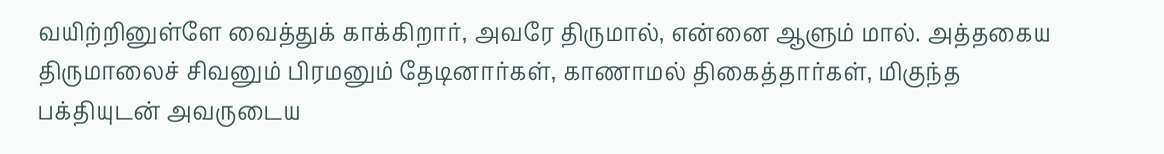வயிற்றினுள்ளே வைத்துக் காக்கிறார், அவரே திருமால், என்னை ஆளும் மால். அத்தகைய திருமாலைச் சிவனும் பிரமனும் தேடினார்கள், காணாமல் திகைத்தார்கள், மிகுந்த பக்தியுடன் அவருடைய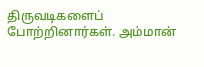திருவடிகளைப் போற்றினார்கள். அம்மான்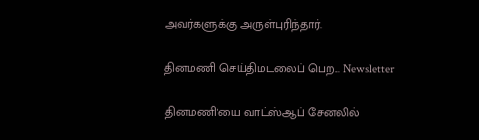அவர்களுக்கு அருள்புரிந்தார்.

தினமணி செய்திமடலைப் பெற... Newsletter

தினமணி'யை வாட்ஸ்ஆப் சேனலில்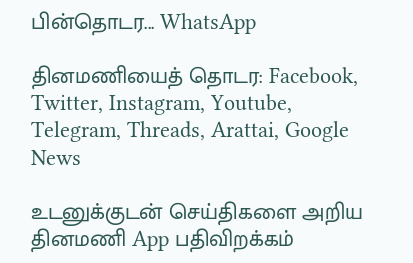பின்தொடர... WhatsApp

தினமணியைத் தொடர: Facebook, Twitter, Instagram, Youtube, Telegram, Threads, Arattai, Google News

உடனுக்குடன் செய்திகளை அறிய தினமணி App பதிவிறக்கம்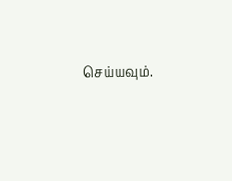செய்யவும்.